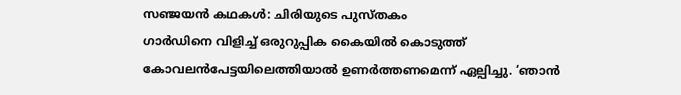സഞ്ജയൻ കഥകൾ: ചിരിയുടെ പുസ്തകം
ഗാർഡിനെ വിളിച്ച് ഒരുറുപ്പിക കൈയിൽ കൊടുത്ത് കോവലൻപേട്ടയിലെത്തിയാൽ ഉണർത്തണമെന്ന് ഏല്പിച്ചു. ‘ഞാൻ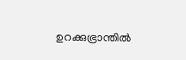ഉറക്കുഭ്രാന്തിൽ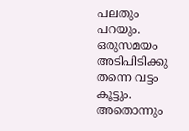പലതും പറയും. ഒരുസമയം അടിപിടിക്കു തന്നെ വട്ടം കൂട്ടും. അതൊന്നും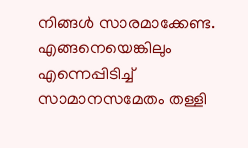നിങ്ങൾ സാരമാക്കേണ്ട. എങ്ങനെയെങ്കിലും എന്നെപ്പിടിച്ച് സാമാനസമേതം തള്ളി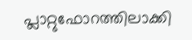പ്ലാറ്റുഫോറത്തിലാക്കി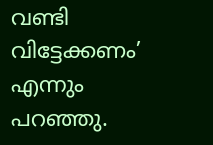വണ്ടി വിട്ടേക്കണം’ എന്നും പറഞ്ഞു.